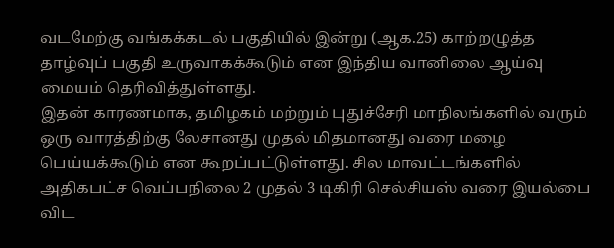வடமேற்கு வங்கக்கடல் பகுதியில் இன்று (ஆக.25) காற்றழுத்த தாழ்வுப் பகுதி உருவாகக்கூடும் என இந்திய வானிலை ஆய்வு மையம் தெரிவித்துள்ளது.
இதன் காரணமாக, தமிழகம் மற்றும் புதுச்சேரி மாநிலங்களில் வரும் ஒரு வாரத்திற்கு லேசானது முதல் மிதமானது வரை மழை பெய்யக்கூடும் என கூறப்பட்டுள்ளது. சில மாவட்டங்களில் அதிகபட்ச வெப்பநிலை 2 முதல் 3 டிகிரி செல்சியஸ் வரை இயல்பை விட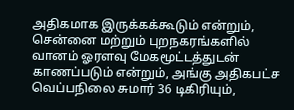அதிகமாக இருக்கக்கூடும் என்றும், சென்னை மற்றும் புறநகரங்களில் வானம் ஓரளவு மேகமூட்டத்துடன் காணப்படும் என்றும், அங்கு அதிகபட்ச வெப்பநிலை சுமார் 36 டிகிரியும்,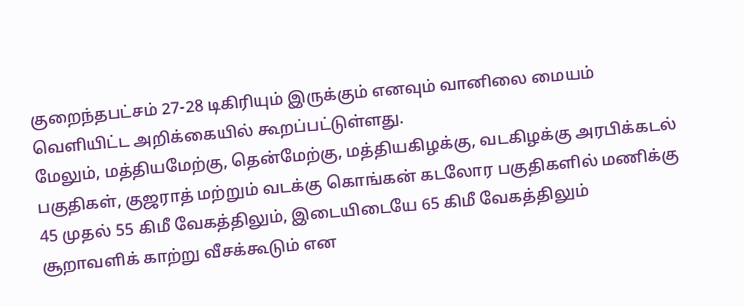குறைந்தபட்சம் 27-28 டிகிரியும் இருக்கும் எனவும் வானிலை மையம் வெளியிட்ட அறிக்கையில் கூறப்பட்டுள்ளது.
மேலும், மத்தியமேற்கு, தென்மேற்கு, மத்தியகிழக்கு, வடகிழக்கு அரபிக்கடல் பகுதிகள், குஜராத் மற்றும் வடக்கு கொங்கன் கடலோர பகுதிகளில் மணிக்கு 45 முதல் 55 கிமீ வேகத்திலும், இடையிடையே 65 கிமீ வேகத்திலும் சூறாவளிக் காற்று வீசக்கூடும் என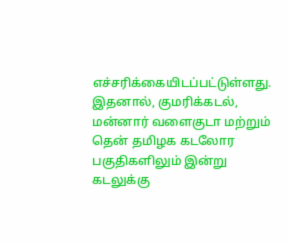எச்சரிக்கையிடப்பட்டுள்ளது.
இதனால், குமரிக்கடல், மன்னார் வளைகுடா மற்றும் தென் தமிழக கடலோர பகுதிகளிலும் இன்று கடலுக்கு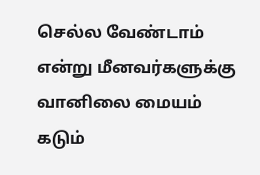செல்ல வேண்டாம் என்று மீனவர்களுக்கு வானிலை மையம் கடும்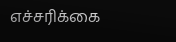எச்சரிக்கை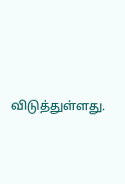விடுத்துள்ளது.